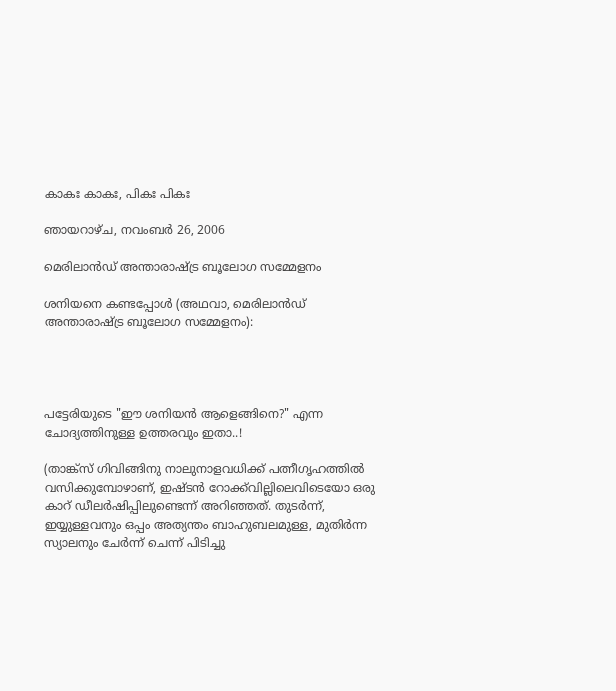കാകഃ കാകഃ, പികഃ പികഃ

ഞായറാഴ്‌ച, നവംബർ 26, 2006

മെരിലാന്‍ഡ് അന്താരാഷ്ട്ര ബൂലോഗ സമ്മേളനം

ശനിയനെ കണ്ടപ്പോള്‍ (അഥവാ, മെരിലാന്‍ഡ് അന്താരാഷ്ട്ര ബൂലോഗ സമ്മേളനം):




പട്ടേരിയുടെ "ഈ ശനിയന്‍ ആളെങ്ങിനെ?" എന്ന ചോദ്യത്തിനുള്ള ഉത്തരവും ഇതാ..!

(താങ്ക്‍സ് ഗിവിങ്ങിനു നാലുനാളവധിക്ക് പത്നീഗൃഹത്തില്‍ വസിക്കുമ്പോഴാണ്, ഇഷ്ടന്‍ റോക്ക്‍‌വില്ലിലെവിടെയോ ഒരു കാറ്‌ ഡീലര്‍ഷിപ്പിലുണ്ടെന്ന് അറിഞ്ഞത്. തുടര്‍ന്ന്, ഇയ്യുള്ളവനും ഒപ്പം അത്യന്തം ബാഹുബലമുള്ള, മുതിര്‍ന്ന സ്യാലനും ചേര്‍ന്ന് ചെന്ന് പിടിച്ചു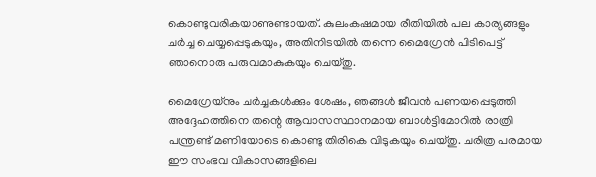കൊണ്ടുവരികയാണുണ്ടായത്. കുലംകഷമായ രീതിയില്‍ പല കാര്യങ്ങളും ചര്‍ച്ച ചെയ്യപ്പെടുകയും, അതിനിടയില്‍ തന്നെ മൈഗ്രേന്‍ പിടിപെട്ട് ഞാനൊരു പരുവമാകുകയും ചെയ്തു.

മൈഗ്രേയ്നും ചര്‍ച്ചകള്‍ക്കും ശേഷം, ഞങ്ങള്‍ ജീവന്‍ പണയപ്പെടുത്തി അദ്ദേഹത്തിനെ തന്റെ ആവാസസ്ഥാനമായ ബാള്‍ട്ടി‌മോറില്‍ രാത്രി പന്ത്രണ്ട് മണിയോടെ കൊണ്ടു തിരികെ വിടുകയും ചെയ്തു. ചരിത്ര പരമായ ഈ സംഭവ വികാസങ്ങളിലെ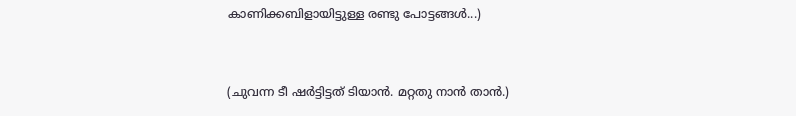കാണിക്കബിളായിട്ടുള്ള രണ്ടു പോട്ടങ്ങള്‍...)



(ചുവന്ന ടീ ഷര്‍ട്ടിട്ടത് ടിയാന്‍. മറ്റതു നാന്‍ താന്‍‌.)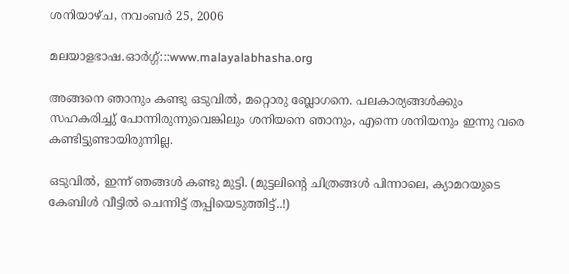ശനിയാഴ്‌ച, നവംബർ 25, 2006

മലയാളഭാഷ.ഓര്‍ഗ്ഗ്:::www.malayalabhasha.org

അങ്ങനെ ഞാനും കണ്ടു ഒടുവില്‍, മറ്റൊരു ബ്ലോഗനെ. പലകാര്യങ്ങള്‍ക്കും സഹകരിച്ചു് പോന്നിരുന്നുവെങ്കിലും ശനിയനെ ഞാനും, എന്നെ ശനിയനും ഇന്നു വരെ കണ്ടിട്ടുണ്ടായിരുന്നില്ല.

ഒടുവില്‍, ഇന്ന് ഞങ്ങള്‍ കണ്ടു മുട്ടി. (മുട്ടലിന്റെ ചിത്രങ്ങള്‍ പിന്നാലെ, ക്യാമറയുടെ കേബിള്‍ വീട്ടില്‍ ചെന്നിട്ട് തപ്പിയെടുത്തിട്ട്..!)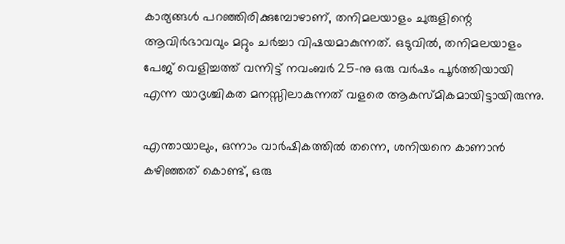കാര്യങ്ങള്‍ പറഞ്ഞിരിക്കുമ്പോഴാണ്, തനിമലയാളം ചുരുളിന്റെ ആവിര്‍ഭാവവും മറ്റും ചര്‍ച്ചാ വിഷയമാകുന്നത്. ഒടുവില്‍, തനിമലയാളം പേജ് വെളിച്ചത്ത് വന്നിട്ട് നവംബര്‍ 25-നു ഒരു വര്‍ഷം പൂര്‍ത്തിയായി എന്ന യാദൃശ്ചികത മനസ്സിലാകുന്നത് വളരെ ആ‍കസ്മികമായിട്ടായിരുന്നു.

എന്തായാലും, ഒന്നാം വാര്‍ഷികത്തില്‍ തന്നെ, ശനിയനെ കാണാന്‍ കഴിഞ്ഞത് കൊണ്ട്, ഒരു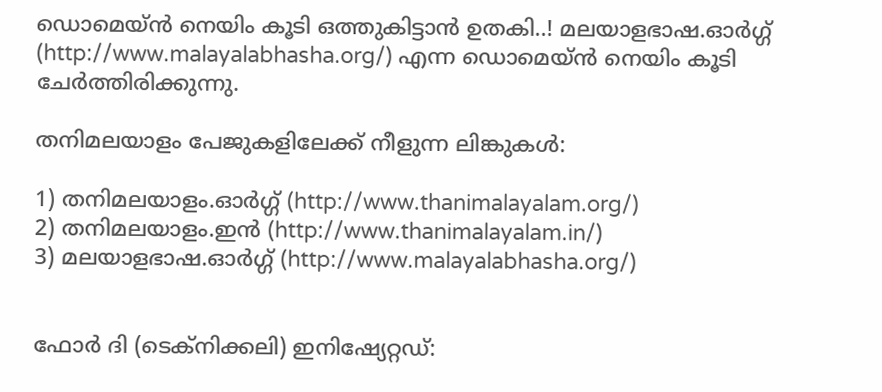ഡൊമെയ്ന്‍ നെയിം കൂടി ഒത്തുകിട്ടാന്‍‌ ഉതകി..! മലയാളഭാഷ.ഓര്‍ഗ്ഗ് (http://www.malayalabhasha.org/) എന്ന ഡൊമെയ്ന്‍ നെയിം കൂടി ചേര്‍ത്തിരിക്കുന്നു.

തനിമലയാളം പേജുകളിലേക്ക് നീളുന്ന ലിങ്കുകള്‍:

1) തനിമലയാ‍ളം.ഓര്‍ഗ്ഗ് (http://www.thanimalayalam.org/)
2) തനിമലയാളം.ഇന്‍‌ (http://www.thanimalayalam.in/)
3) മലയാളഭാഷ.ഓര്‍ഗ്ഗ്‌ (http://www.malayalabhasha.org/)


ഫോര്‍ ദി (ടെക്നിക്കലി) ഇനിഷ്യേറ്റഡ്: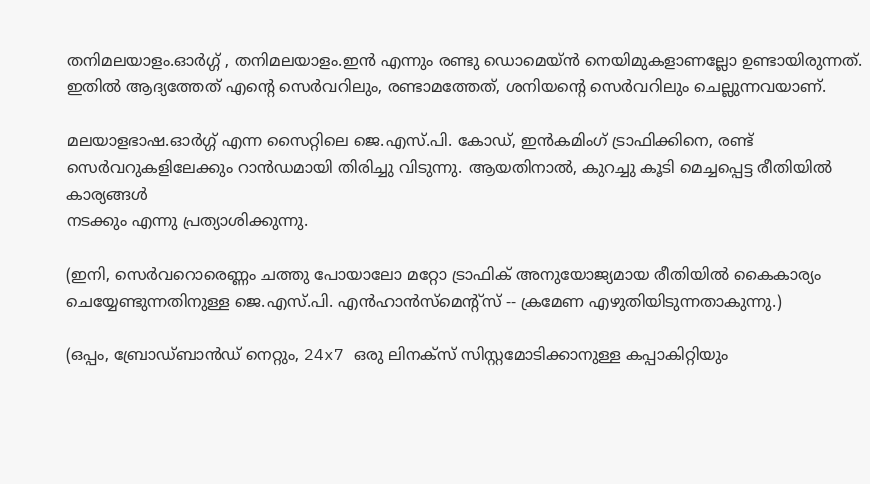തനിമലയാളം.ഓര്‍ഗ്ഗ് , തനിമലയാളം.ഇന്‍ എന്നും രണ്ടു ഡൊമെയ്ന്‍ നെയിമുകളാണല്ലോ ഉണ്ടായിരുന്നത്. ഇതില്‍ ആദ്യത്തേത് എന്റെ സെര്‍വറിലും, രണ്ടാമത്തേത്, ശനിയന്റെ സെര്‍വറിലും ചെല്ലുന്നവയാണ്.

മലയാളഭാഷ.ഓര്‍ഗ്ഗ് എന്ന സൈറ്റിലെ ജെ.എസ്.പി. കോഡ്, ഇന്‍‌കമിംഗ്‌ ട്രാഫിക്കിനെ, രണ്ട് സെര്‍വറുകളിലേക്കും റാന്‍‌ഡമായി തിരിച്ചു വിടുന്നു. ആയതിനാല്‍, കുറച്ചു കൂടി മെച്ചപ്പെട്ട രീതിയില്‍ കാര്യങ്ങള്‍
നടക്കും എന്നു പ്രത്യാശിക്കുന്നു.

(ഇനി, സെര്‍വറൊരെണ്ണം ചത്തു പോയാലോ മറ്റോ ട്രാഫിക്‍ അനുയോജ്യമായ രീതിയില്‍ കൈകാര്യം ചെയ്യേണ്ടുന്നതിനുള്ള ജെ.എസ്.പി. എന്‍‌ഹാന്‍സ്‌മെന്റ്സ്‌ -- ക്രമേണ എഴുതിയിടുന്നതാകുന്നു.)

(ഒപ്പം, ബ്രോഡ്‌ബാന്‍ഡ് നെറ്റും, 24x7 ഒരു ലിനക്സ് സിസ്റ്റമോടിക്കാനുള്ള കപ്പാകിറ്റിയും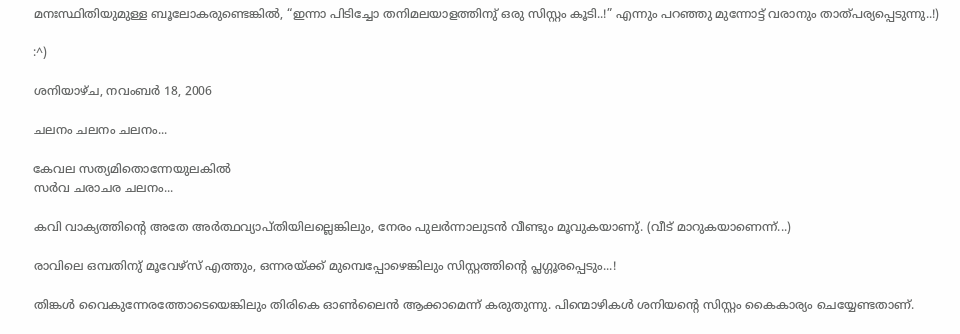മനഃസ്ഥിതിയുമുള്ള ബൂലോകരുണ്ടെങ്കില്‍, “ഇന്നാ പിടിച്ചോ തനിമലയാളത്തിനു് ഒരു സിസ്റ്റം കൂടി..!” എന്നും പറഞ്ഞു മുന്നോട്ട് വരാനും താത്പര്യപ്പെടുന്നു..!)

:^)

ശനിയാഴ്‌ച, നവംബർ 18, 2006

ചലനം ചലനം ചലനം...

കേവല സത്യമിതൊന്നേയുലകില്‍‌
സര്‍വ ചരാചര ചലനം...

കവി വാക്യത്തിന്റെ അതേ അര്‍ത്ഥവ്യാപ്തിയിലല്ലെങ്കിലും, നേരം പുലര്‍ന്നാലുടന്‍ വീണ്ടും മൂവുകയാണു്. (വീട് മാറുകയാണെന്ന്...)

രാവിലെ ഒമ്പതിനു് മൂവേഴ്സ് എത്തും, ഒന്നരയ്ക്ക് മുമ്പെപ്പോഴെങ്കിലും സിസ്റ്റത്തിന്റെ പ്ലഗ്ഗൂരപ്പെടും...!

തിങ്കള്‍ വൈകുന്നേരത്തോടെയെങ്കിലും തിരികെ ഓണ്‍ലൈന്‍ ആക്കാമെന്ന് കരുതുന്നു. പിന്മൊഴികള്‍ ശനിയന്റെ സിസ്റ്റം കൈകാര്യം ചെയ്യേണ്ടതാണ്.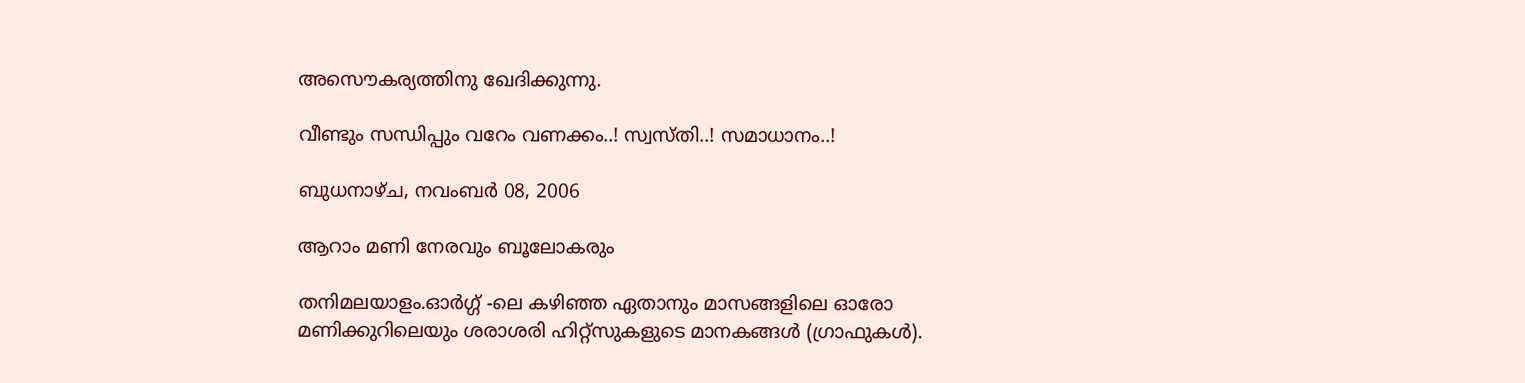അസൌകര്യത്തിനു ഖേദിക്കുന്നു.

വീണ്ടും സന്ധിപ്പും വറേം വണക്കം..! സ്വസ്തി..! സമാധാനം..!

ബുധനാഴ്‌ച, നവംബർ 08, 2006

ആറാം മണി നേരവും ബൂലോകരും

തനിമലയാളം.ഓര്‍ഗ്ഗ് -ലെ കഴിഞ്ഞ ഏതാനും മാസങ്ങളിലെ ഓരോ മണിക്കുറിലെയും ശരാശരി ഹിറ്റ്സുകളുടെ മാനകങ്ങള്‍ (ഗ്രാഫുകള്‍).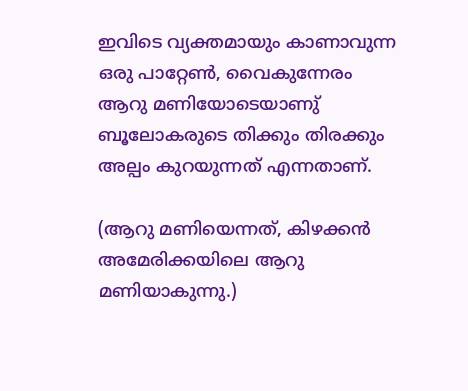ഇവിടെ വ്യക്തമായും കാണാവുന്ന ഒരു പാറ്റേണ്‍, വൈകുന്നേരം ആറു മണിയോടെയാണു് ബൂലോകരുടെ തിക്കും തിരക്കും അല്പം കുറയുന്നത് എന്നതാണ്.

(ആറു മണിയെന്നത്, കിഴക്കന്‍ അമേരിക്കയിലെ ആറു മണിയാകുന്നു.)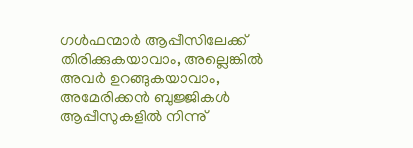ഗള്‍ഫന്മാര്‍ ആപ്പീസിലേക്ക് തിരിക്കുകയാവാം, അല്ലെങ്കില്‍ അവര്‍ ഉറങ്ങുകയാവാം, അമേരിക്കന്‍ ബുജ്ജികള്‍ ആപ്പീസുകളില്‍ നിന്നു്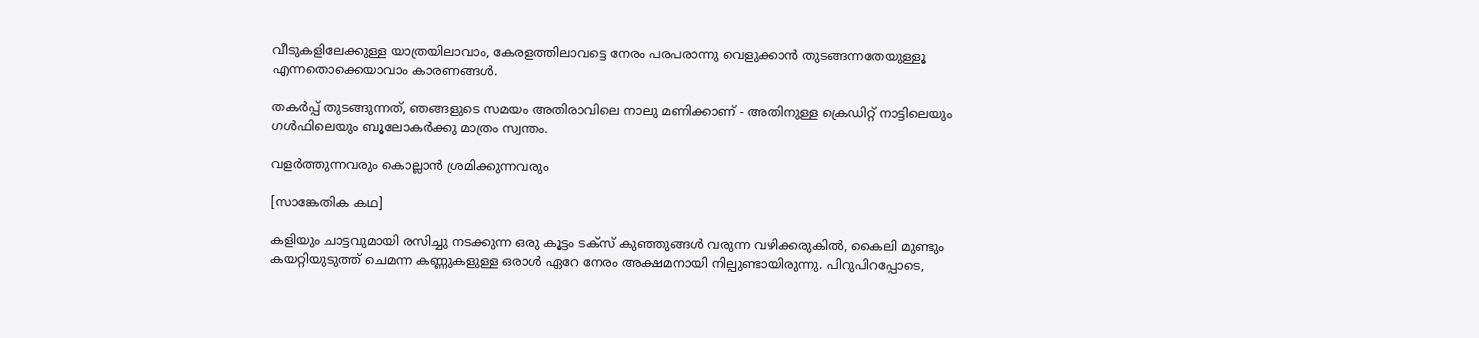വീടുകളിലേക്കുള്ള യാത്രയിലാവാം, കേരളത്തിലാവട്ടെ നേരം പരപരാന്നു വെളുക്കാന്‍ തുടങ്ങന്നതേയുള്ളൂ എന്നതൊക്കെയാവാം കാരണങ്ങള്‍.

തകര്‍പ്പ് തുടങ്ങുന്നത്, ഞങ്ങളുടെ സമയം അതിരാവിലെ നാലു മണിക്കാണ് - അതിനുള്ള ക്രെഡിറ്റ് നാട്ടിലെയും ഗള്‍ഫിലെയും ബൂലോകര്‍ക്കു മാത്രം സ്വന്തം.

വളര്‍ത്തുന്നവരും കൊല്ലാന്‍ ശ്രമിക്കുന്നവരും

[സാങ്കേതിക കഥ]

കളിയും ചാട്ടവുമായി രസിച്ചു നടക്കുന്ന ഒരു കൂട്ടം ടക്സ് കുഞ്ഞുങ്ങള്‍ വരുന്ന വഴിക്കരുകില്‍, കൈലി മുണ്ടും കയറ്റിയുടുത്ത് ചെമന്ന കണ്ണുകളുള്ള ഒരാള്‍ ഏറേ നേരം അക്ഷമനായി നില്പുണ്ടായിരുന്നു. പിറുപിറപ്പോടെ,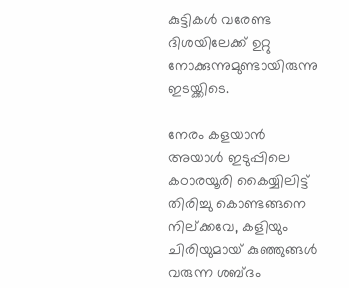കുട്ടികള്‍ വരേണ്ട ദിശയിലേക്ക് ഉറ്റു നോക്കുന്നുമുണ്ടായിരുന്നു ഇടയ്ക്കിടെ.

നേരം കളയാന്‍ അയാള്‍ ഇടുപ്പിലെ കഠാരയൂരി കൈയ്യിലിട്ട് തിരിച്ചു കൊണ്ടങ്ങനെ നില്ക്കവേ, കളിയും ചിരിയുമായ് കുഞ്ഞുങ്ങള്‍ വരുന്ന ശബ്ദം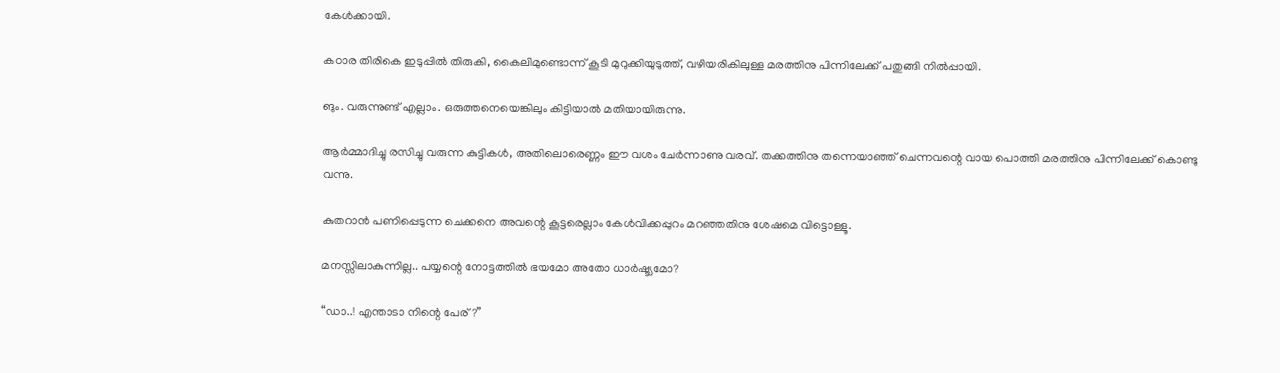കേള്‍ക്കായി.

കഠാര തിരികെ ഇടുപ്പില്‍ തിരുകി, കൈലിമുണ്ടൊന്ന് കൂടി മുറുക്കിയുടുത്ത്, വഴിയരികിലുള്ള മരത്തിനു പിന്നിലേക്ക് പതുങ്ങി നില്‍പ്പായി.

ങും. വരുന്നുണ്ട് എല്ലാം. ഒരുത്തനെയെങ്കിലും കിട്ടിയാല്‍ മതിയായിരുന്നു.

ആര്‍മ്മാദിച്ചു രസിച്ചു വരുന്ന കുട്ടികള്‍, അതിലൊരെണ്ണം ഈ വശം ചേര്‍ന്നാണു വരവ്‌. തക്കത്തിനു തന്നെയാഞ്ഞ് ചെന്നവന്റെ വായ പൊത്തി മരത്തിനു പിന്നിലേക്ക് കൊണ്ടു വന്നു.

കുതറാന്‍ പണിപ്പെടുന്ന ചെക്കനെ അവന്റെ കൂട്ടരെല്ലാം കേള്‍വിക്കപ്പുറം മറഞ്ഞതിനു ശേഷമെ വിട്ടൊള്ളൂ.

മനസ്സിലാകുന്നില്ല.. പയ്യന്റെ നോട്ടത്തില്‍ ഭയമോ അതോ ധാര്‍ഷ്ട്യമോ?

“ഡാ..! എന്താടാ നിന്റെ പേര്‌?”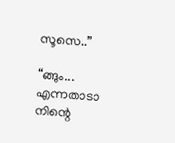സൂസെ..”

“ങ്ങും... എന്നതാടാ നിന്റെ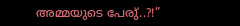അമ്മയുടെ പേരു്..?!”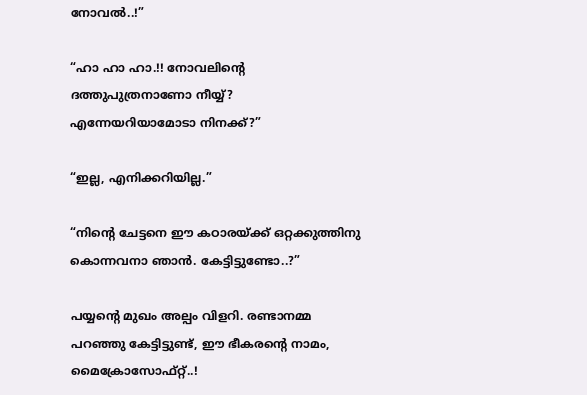നോവല്‍..!”

“ഹാ ഹാ ഹാ.!! നോവലിന്റെ ദത്തുപുത്രനാണോ നീയ്യ്? എന്നേയറിയാമോടാ നിനക്ക്?”

“ഇല്ല, എനിക്കറിയില്ല.”

“നിന്റെ ചേട്ടനെ ഈ കഠാരയ്ക്ക് ഒറ്റക്കുത്തിനു കൊന്നവനാ ഞാന്‍. കേട്ടിട്ടുണ്ടോ..?”

പയ്യന്റെ മുഖം അല്പം വിളറി. രണ്ടാനമ്മ പറഞ്ഞു കേട്ടിട്ടുണ്ട്, ഈ ഭീകരന്റെ നാമം, മൈക്രോസോഫ്റ്റ്..!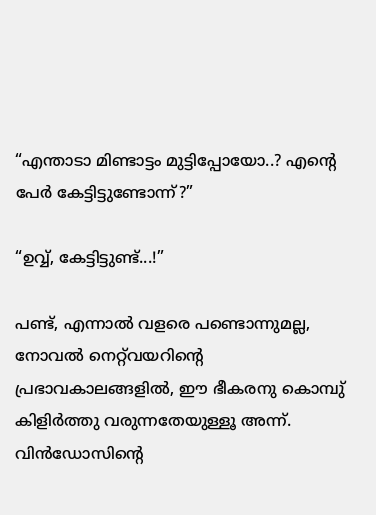“എന്താടാ മിണ്ടാട്ടം മുട്ടിപ്പോയോ..? എന്റെ പേര്‍ കേട്ടിട്ടുണ്ടോന്ന്?”

“ഉവ്വ്, കേട്ടിട്ടുണ്ട്...!”

പണ്ട്, എന്നാല്‍ വളരെ പണ്ടൊന്നുമല്ല, നോവല്‍‌ നെറ്റ്‌വയറിന്റെ പ്രഭാവകാലങ്ങളില്‍, ഈ ഭീകരനു കൊമ്പു് കിളിര്‍ത്തു വരുന്നതേയുള്ളൂ അന്ന്. വിന്‍ഡോസിന്റെ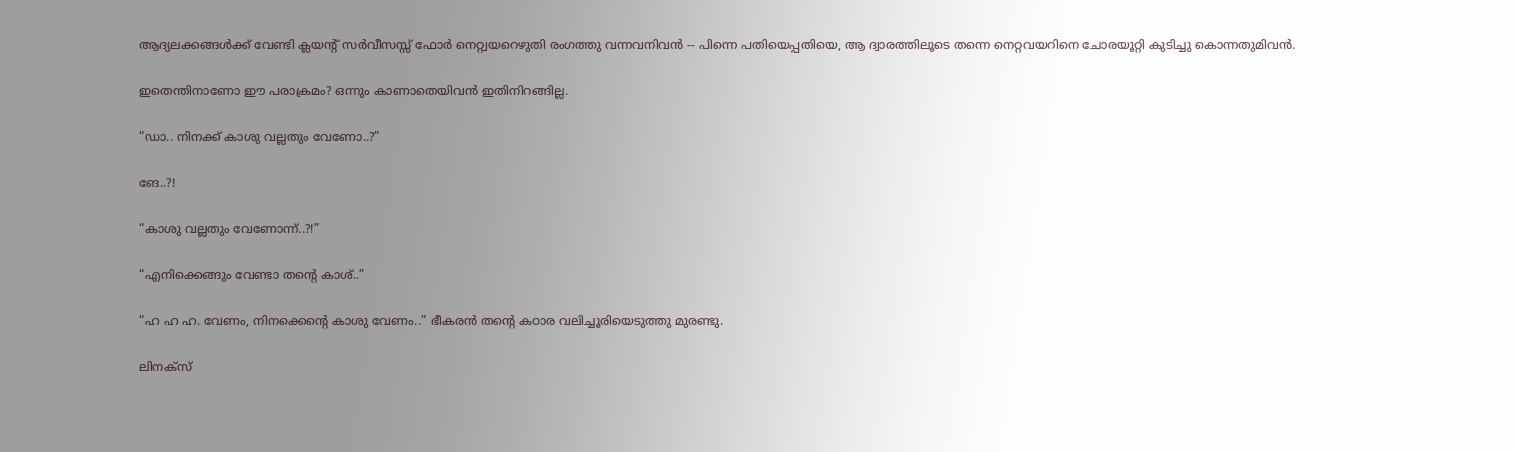ആദ്യലക്കങ്ങള്‍ക്ക് വേണ്ടി ക്ലയന്റ് സര്‍വീസസ്സ് ഫോര്‍ നെറ്റ്വയറെഴുതി രംഗത്തു വന്നവനിവന്‍ -- പിന്നെ പതിയെപ്പതിയെ, ആ ദ്വാരത്തിലൂടെ തന്നെ നെറ്റവയറിനെ ചോരയൂറ്റി കുടിച്ചു കൊന്നതുമിവന്‍.

ഇതെന്തിനാണോ ഈ പരാക്രമം? ഒന്നും കാണാതെയിവന്‍ ഇതിനിറങ്ങില്ല.

“ഡാ.. നിനക്ക് കാശു വല്ലതും വേണോ..?”

ങേ..?!

“കാശു വല്ലതും വേണോന്ന്..?!”

“എനിക്കെങ്ങും വേണ്ടാ തന്റെ കാശ്..”

“ഹ ഹ ഹ. വേണം, നിനക്കെന്റെ കാശു വേണം..” ഭീകരന്‍ തന്റെ കഠാര വലിച്ചൂരിയെടുത്തു മുരണ്ടു.

ലിനക്സ്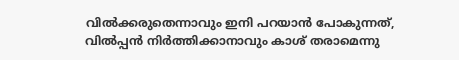വില്‍ക്കരുതെന്നാവും ഇനി പറയാന്‍ പോകുന്നത്, വില്‍പ്പന്‍ നിര്‍ത്തിക്കാനാവും കാശ് തരാമെന്നു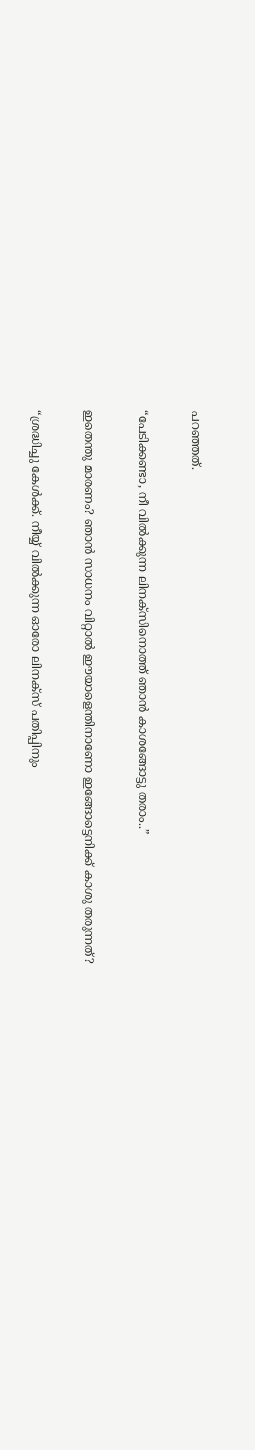പറഞ്ഞത്.

“പേടിക്കണ്ടാ, നീ വില്‍ക്കുന്ന ലിനക്സിനൊത്ത് ഞാന്‍ കാശങ്ങോട്ടു തരാം..”

ഇതെന്തു മാരണം? ഞാന്‍ സാധനം വിറ്റാല്‍ ഈയാളെന്തിനാണോ ഇങ്ങോട്ടെനിക്ക് കാശു തരുന്നത്?

“ശ്രദ്ധിച്ചു കേള്‍ക്ക്. നീയ്യ് വില്‍ക്കുന്ന ഓരോ ലിനക്സ് പതിപ്പിനും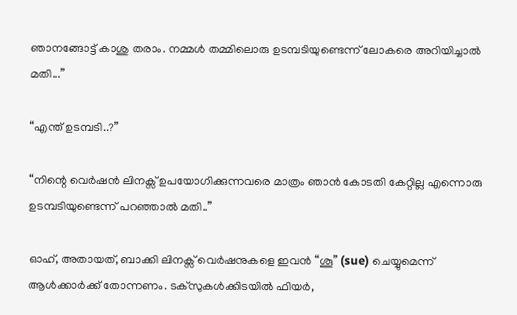ഞാനങ്ങോട്ട് കാശു തരാം. നമ്മള്‍ തമ്മിലൊരു ഉടമ്പടിയുണ്ടെന്ന് ലോകരെ അറിയിച്ചാല്‍ മതി...”

“എന്ത് ഉടമ്പടി..?”

“നിന്റെ വെര്‍ഷന്‍ ലിനക്സ് ഉപയോഗിക്കുന്നവരെ മാത്രം ഞാന്‍ കോടതി കേറ്റില്ല എന്നൊരു ഉടമ്പടിയുണ്ടെന്ന് പറഞ്ഞാല്‍ മതി..”

ഓഹ്, അതായത്, ബാക്കി ലിനക്സ് വെര്‍ഷനുകളെ ഇവന്‍ “ശൂ” (sue) ചെയ്യുമെന്ന് ആള്‍ക്കാര്‍ക്ക് തോന്നണം. ടക്സുകള്‍ക്കിടയില്‍ ഫിയര്‍,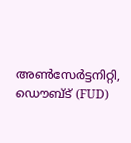അണ്‍‌സേര്‍ട്ടനിറ്റി, ഡൌബ്ട് (FUD)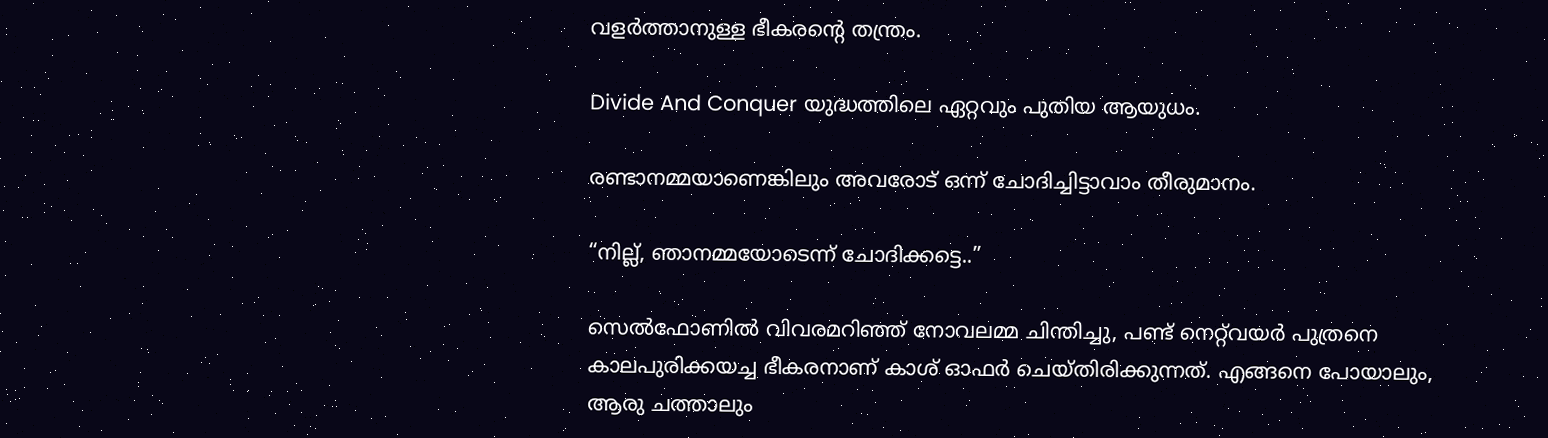വളര്‍ത്താനുള്ള ഭീകരന്റെ തന്ത്രം.

Divide And Conquer യുദ്ധത്തിലെ ഏറ്റവും പുതിയ ആയുധം.

രണ്ടാനമ്മയാണെങ്കിലും അവരോട് ഒന്ന് ചോദിച്ചിട്ടാവാം തീരുമാനം.

“നില്ല്, ഞാനമ്മയോടെന്ന് ചോദിക്കട്ടെ..”

സെല്‍ഫോണില്‍ വിവരമറിഞ്ഞ് നോവലമ്മ ചിന്തിച്ചു, പണ്ട് നെറ്റ്‌വയര്‍ പുത്രനെ കാലപുരിക്കയച്ച ഭീകരനാണ് കാശ്‌ ഓഫര്‍ ചെയ്തിരിക്കുന്നത്. എങ്ങനെ പോയാലും, ആരു ചത്താ‍ലും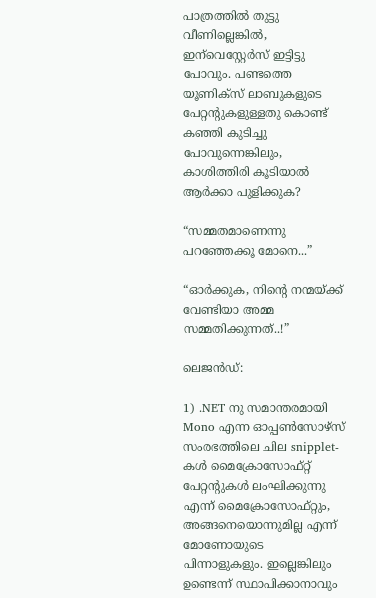പാത്രത്തില്‍ തുട്ടു വീണില്ലെങ്കില്‍, ഇന്‌വെസ്റ്റേര്‍സ് ഇട്ടിട്ടു പോവും. പണ്ടത്തെ യൂണിക്സ് ലാബുകളുടെ പേറ്റന്റുകളുള്ളതു കൊണ്ട് കഞ്ഞി കുടിച്ചു പോവുന്നെങ്കിലും, കാശിത്തിരി കൂടിയാല്‍ ആര്‍ക്കാ പുളിക്കുക?

“സമ്മതമാണെന്നു പറഞ്ഞേക്കൂ മോനെ...”

“ഓര്‍ക്കുക, നിന്റെ നന്മയ്ക്ക് വേണ്ടിയാ അമ്മ സമ്മതിക്കുന്നത്..!”

ലെജന്‍ഡ്:

1) .NET നു സമാന്തരമായി Mono എന്ന ഓപ്പണ്‍‌സോഴ്സ് സംരഭത്തിലെ ചില snipplet-കള്‍ മൈക്രോസോഫ്റ്റ് പേറ്റന്റുകള്‍ ലംഘിക്കുന്നു എന്ന് മൈക്രോസോഫ്റ്റും, അങ്ങനെയൊന്നുമില്ല എന്ന് മോണോയുടെ പിന്നാളുകളും. ഇല്ലെങ്കിലും ഉണ്ടെന്ന് സ്ഥാപിക്കാനാവും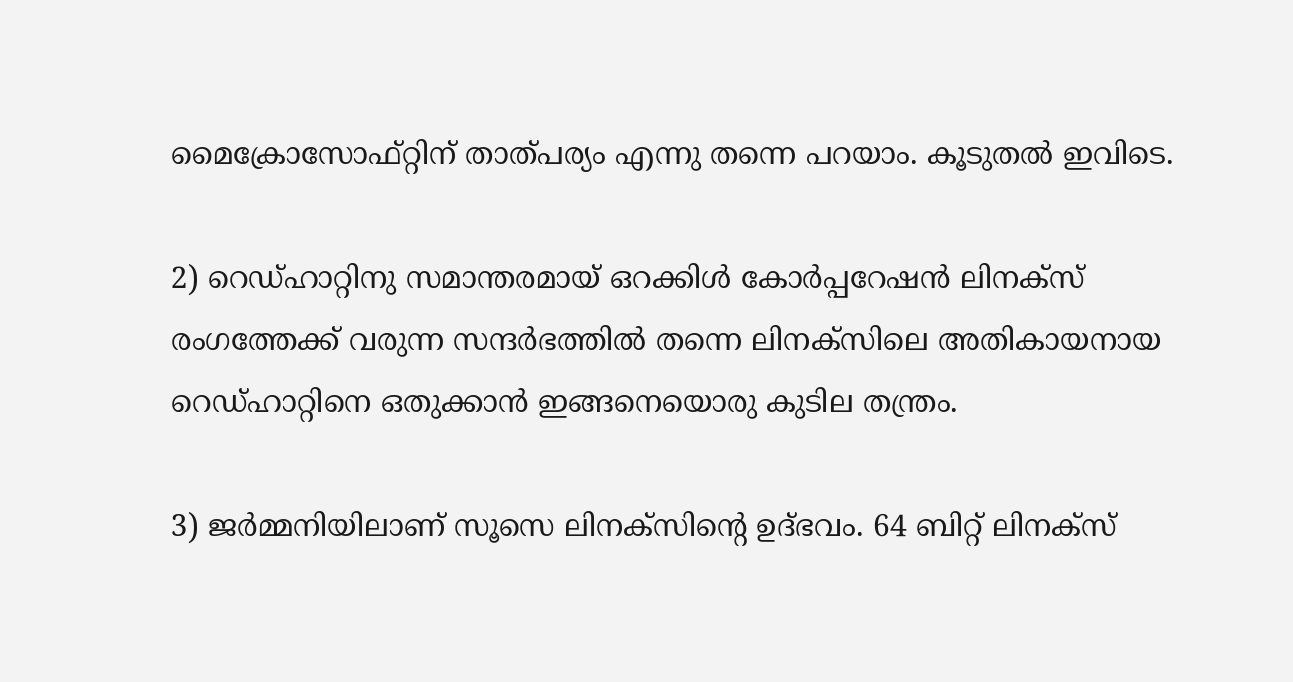മൈക്രോസോഫ്റ്റിന് താത്പര്യം എന്നു തന്നെ പറയാം. കൂടുതല്‍ ഇവിടെ.

2) റെഡ്‌ഹാറ്റിനു സമാന്തരമായ് ഒറക്കിള്‍ കോര്‍പ്പറേഷന്‍ ലിനക്സ് രംഗത്തേക്ക് വരുന്ന സന്ദര്‍ഭത്തില്‍ തന്നെ ലിനക്സിലെ അതികായനായ റെഡ്‌ഹാ‍റ്റിനെ ഒതുക്കാന്‍ ഇങ്ങനെയൊരു കുടില തന്ത്രം.

3) ജര്‍മ്മനിയിലാണ് സൂസെ ലിനക്സിന്റെ ഉദ്ഭവം. 64 ബിറ്റ് ലിനക്സ്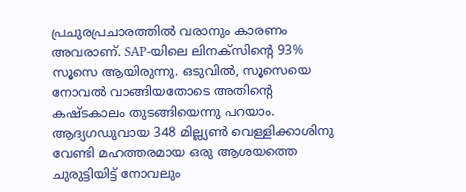പ്രചുരപ്രചാരത്തില്‍ വരാനും കാരണം അവരാണ്. SAP-യിലെ ലിനക്സിന്റെ 93% സൂസെ ആയിരുന്നു. ഒടുവില്‍, സൂസെയെ നോവല്‍ വാങ്ങിയതോടെ അതിന്റെ കഷ്ടകാലം തുടങ്ങിയെന്നു പറയാം. ആദ്യഗഡുവായ 348 മില്ല്യണ്‍ വെള്ളിക്കാശിനു വേണ്ടി മഹത്തരമായ ഒരു ആശയത്തെ ചുരുട്ടിയിട്ട് നോവലും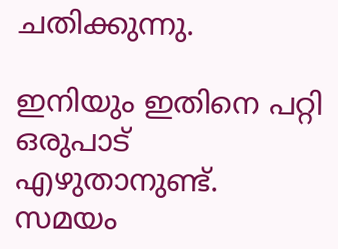ചതിക്കുന്നു.

ഇനിയും ഇതിനെ പറ്റി ഒരുപാട് എഴുതാനുണ്ട്. സമയം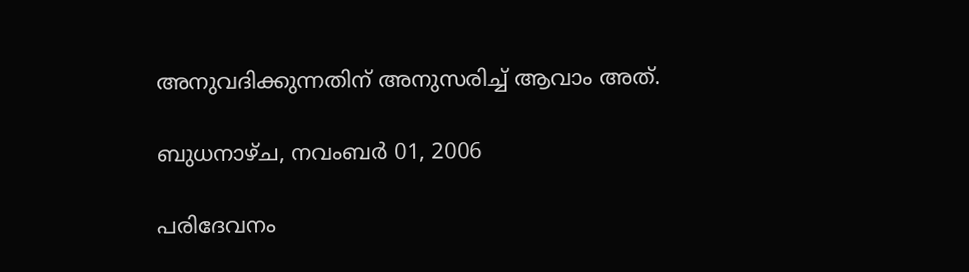അനുവദിക്കുന്നതിന് അനുസരിച്ച് ആവാം അത്.

ബുധനാഴ്‌ച, നവംബർ 01, 2006

പരിദേവനം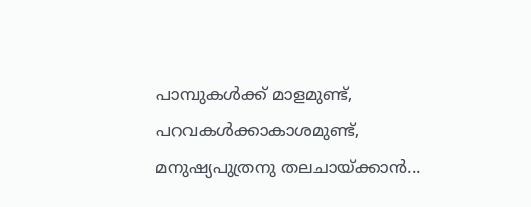പാമ്പുകള്‍ക്ക് മാളമുണ്ട്, പറവകള്‍ക്കാകാശമുണ്ട്,
മനുഷ്യപുത്രനു തലചായ്ക്കാന്‍...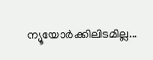ന്യൂയോര്‍ക്കിലിടമില്ല...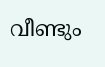വീണ്ടും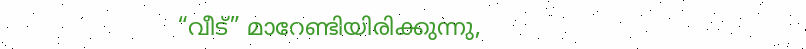“വീട്” മാറേണ്ടിയിരിക്കുന്നു,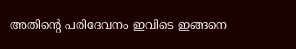അതിന്റെ പരിദേവനം ഇവിടെ ഇങ്ങനെ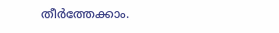തീ‍ര്‍ത്തേക്കാം.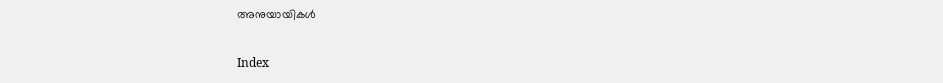അനുയായികള്‍

Index